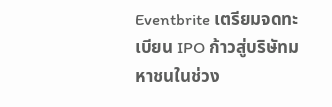Eventbrite เตรียมจดทะเบียน IPO ก้าวสู่บริษัทมหาชนในช่วง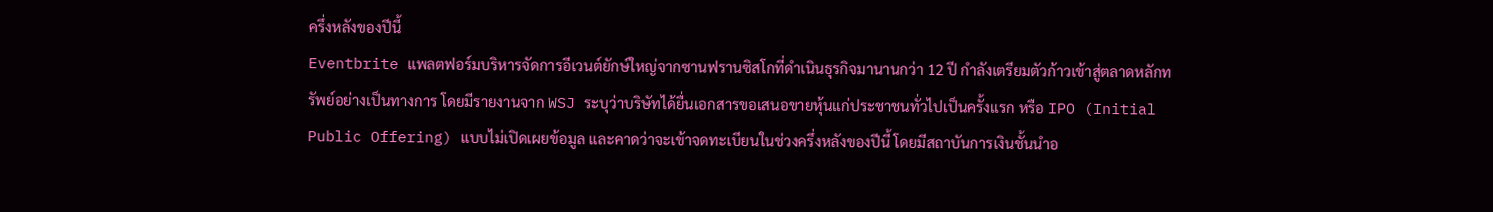ครึ่งหลังของปีนี้
Eventbrite แพลตฟอร์มบริหารจัดการอีเวนต์ยักษ์ใหญ่จากซานฟรานซิสโกที่ดำเนินธุรกิจมานานกว่า 12 ปี กำลังเตรียมตัวก้าวเข้าสู่ตลาดหลักทรัพย์อย่างเป็นทางการ โดยมีรายงานจาก WSJ ระบุว่าบริษัทได้ยื่นเอกสารขอเสนอขายหุ้นแก่ประชาชนทั่วไปเป็นครั้งแรก หรือ IPO (Initial Public Offering) แบบไม่เปิดเผยข้อมูล และคาดว่าจะเข้าจดทะเบียนในช่วงครึ่งหลังของปีนี้ โดยมีสถาบันการเงินชั้นนำอ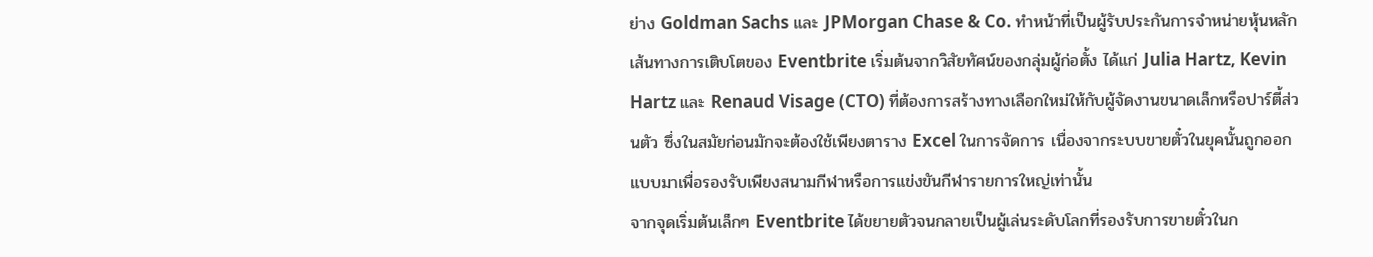ย่าง Goldman Sachs และ JPMorgan Chase & Co. ทำหน้าที่เป็นผู้รับประกันการจำหน่ายหุ้นหลัก
เส้นทางการเติบโตของ Eventbrite เริ่มต้นจากวิสัยทัศน์ของกลุ่มผู้ก่อตั้ง ได้แก่ Julia Hartz, Kevin Hartz และ Renaud Visage (CTO) ที่ต้องการสร้างทางเลือกใหม่ให้กับผู้จัดงานขนาดเล็กหรือปาร์ตี้ส่วนตัว ซึ่งในสมัยก่อนมักจะต้องใช้เพียงตาราง Excel ในการจัดการ เนื่องจากระบบขายตั๋วในยุคนั้นถูกออกแบบมาเพื่อรองรับเพียงสนามกีฬาหรือการแข่งขันกีฬารายการใหญ่เท่านั้น
จากจุดเริ่มต้นเล็กๆ Eventbrite ได้ขยายตัวจนกลายเป็นผู้เล่นระดับโลกที่รองรับการขายตั๋วในก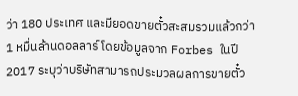ว่า 180 ประเทศ และมียอดขายตั๋วสะสมรวมแล้วกว่า 1 หมื่นล้านดอลลาร์ โดยข้อมูลจาก Forbes ในปี 2017 ระบุว่าบริษัทสามารถประมวลผลการขายตั๋ว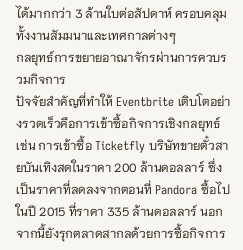ได้มากกว่า 3 ล้านใบต่อสัปดาห์ ครอบคลุมทั้งงานสัมมนาและเทศกาลต่างๆ
กลยุทธ์การขยายอาณาจักรผ่านการควบรวมกิจการ
ปัจจัยสำคัญที่ทำให้ Eventbrite เติบโตอย่างรวดเร็วคือการเข้าซื้อกิจการเชิงกลยุทธ์ เช่น การเข้าซื้อ Ticketfly บริษัทขายตั๋วสายบันเทิงสดในราคา 200 ล้านดอลลาร์ ซึ่งเป็นราคาที่ลดลงจากตอนที่ Pandora ซื้อไปในปี 2015 ที่ราคา 335 ล้านดอลลาร์ นอกจากนี้ยังรุกตลาดสากลด้วยการซื้อกิจการ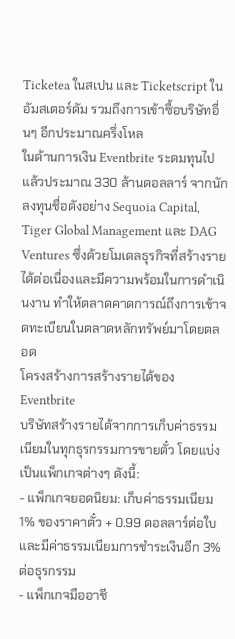Ticketea ในสเปน และ Ticketscript ในอัมสเตอร์ดัม รวมถึงการเข้าซื้อบริษัทอื่นๆ อีกประมาณครึ่งโหล
ในด้านการเงิน Eventbrite ระดมทุนไปแล้วประมาณ 330 ล้านดอลลาร์ จากนักลงทุนชื่อดังอย่าง Sequoia Capital, Tiger Global Management และ DAG Ventures ซึ่งด้วยโมเดลธุรกิจที่สร้างรายได้ต่อเนื่องและมีความพร้อมในการดำเนินงาน ทำให้ตลาดคาดการณ์ถึงการเข้าจดทะเบียนในตลาดหลักทรัพย์มาโดยตลอด
โครงสร้างการสร้างรายได้ของ Eventbrite
บริษัทสร้างรายได้จากการเก็บค่าธรรมเนียมในทุกธุรกรรมการขายตั๋ว โดยแบ่งเป็นแพ็กเกจต่างๆ ดังนี้:
- แพ็กเกจยอดนิยม: เก็บค่าธรรมเนียม 1% ของราคาตั๋ว + 0.99 ดอลลาร์ต่อใบ และมีค่าธรรมเนียมการชำระเงินอีก 3% ต่อธุรกรรม
- แพ็กเกจมืออาชี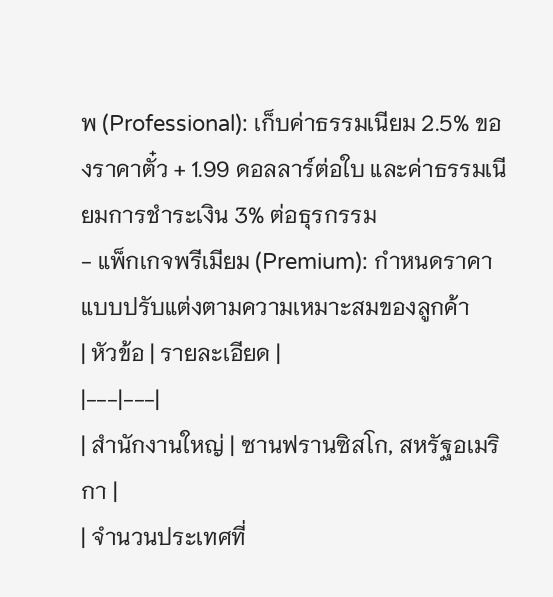พ (Professional): เก็บค่าธรรมเนียม 2.5% ของราคาตั๋ว + 1.99 ดอลลาร์ต่อใบ และค่าธรรมเนียมการชำระเงิน 3% ต่อธุรกรรม
- แพ็กเกจพรีเมียม (Premium): กำหนดราคาแบบปรับแต่งตามความเหมาะสมของลูกค้า
| หัวข้อ | รายละเอียด |
|---|---|
| สำนักงานใหญ่ | ซานฟรานซิสโก, สหรัฐอเมริกา |
| จำนวนประเทศที่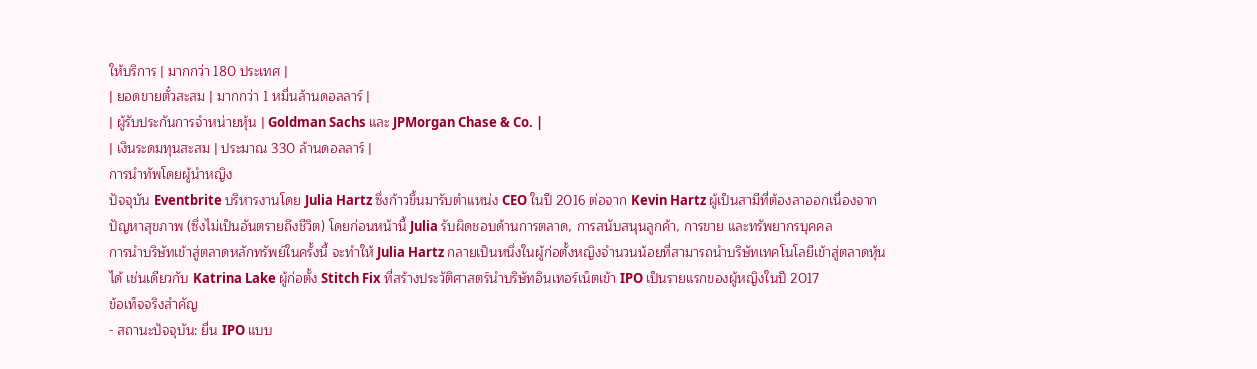ให้บริการ | มากกว่า 180 ประเทศ |
| ยอดขายตั๋วสะสม | มากกว่า 1 หมื่นล้านดอลลาร์ |
| ผู้รับประกันการจำหน่ายหุ้น | Goldman Sachs และ JPMorgan Chase & Co. |
| เงินระดมทุนสะสม | ประมาณ 330 ล้านดอลลาร์ |
การนำทัพโดยผู้นำหญิง
ปัจจุบัน Eventbrite บริหารงานโดย Julia Hartz ซึ่งก้าวขึ้นมารับตำแหน่ง CEO ในปี 2016 ต่อจาก Kevin Hartz ผู้เป็นสามีที่ต้องลาออกเนื่องจากปัญหาสุขภาพ (ซึ่งไม่เป็นอันตรายถึงชีวิต) โดยก่อนหน้านี้ Julia รับผิดชอบด้านการตลาด, การสนับสนุนลูกค้า, การขาย และทรัพยากรบุคคล
การนำบริษัทเข้าสู่ตลาดหลักทรัพย์ในครั้งนี้ จะทำให้ Julia Hartz กลายเป็นหนึ่งในผู้ก่อตั้งหญิงจำนวนน้อยที่สามารถนำบริษัทเทคโนโลยีเข้าสู่ตลาดหุ้นได้ เช่นเดียวกับ Katrina Lake ผู้ก่อตั้ง Stitch Fix ที่สร้างประวัติศาสตร์นำบริษัทอินเทอร์เน็ตเข้า IPO เป็นรายแรกของผู้หญิงในปี 2017
ข้อเท็จจริงสำคัญ
- สถานะปัจจุบัน: ยื่น IPO แบบ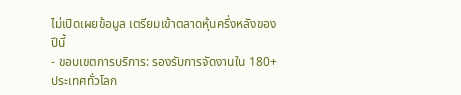ไม่เปิดเผยข้อมูล เตรียมเข้าตลาดหุ้นครึ่งหลังของปีนี้
- ขอบเขตการบริการ: รองรับการจัดงานใน 180+ ประเทศทั่วโลก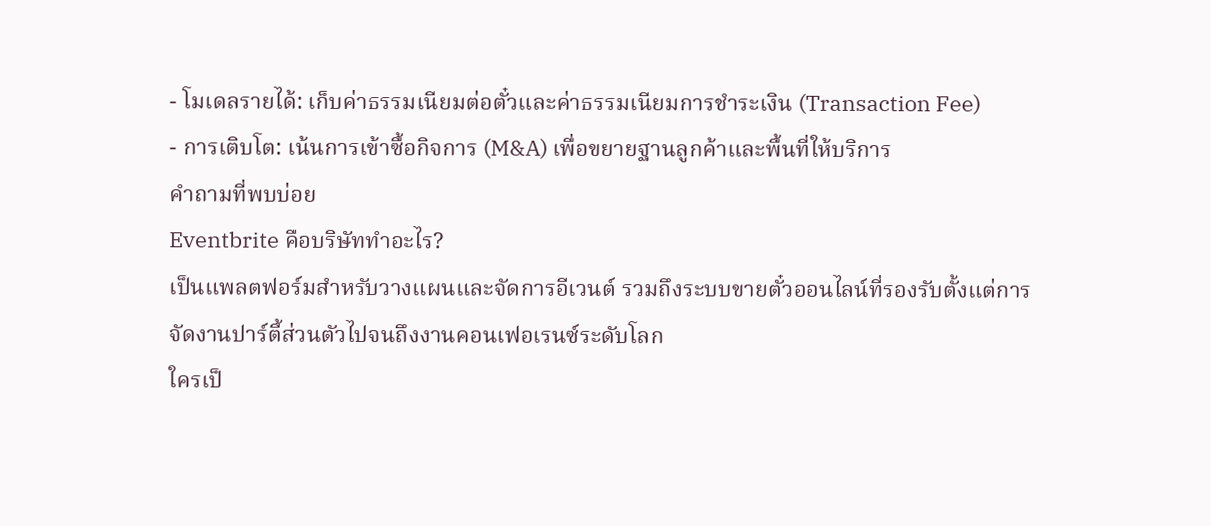- โมเดลรายได้: เก็บค่าธรรมเนียมต่อตั๋วและค่าธรรมเนียมการชำระเงิน (Transaction Fee)
- การเติบโต: เน้นการเข้าซื้อกิจการ (M&A) เพื่อขยายฐานลูกค้าและพื้นที่ให้บริการ
คำถามที่พบบ่อย
Eventbrite คือบริษัททำอะไร?
เป็นแพลตฟอร์มสำหรับวางแผนและจัดการอีเวนต์ รวมถึงระบบขายตั๋วออนไลน์ที่รองรับตั้งแต่การจัดงานปาร์ตี้ส่วนตัวไปจนถึงงานคอนเฟอเรนซ์ระดับโลก
ใครเป็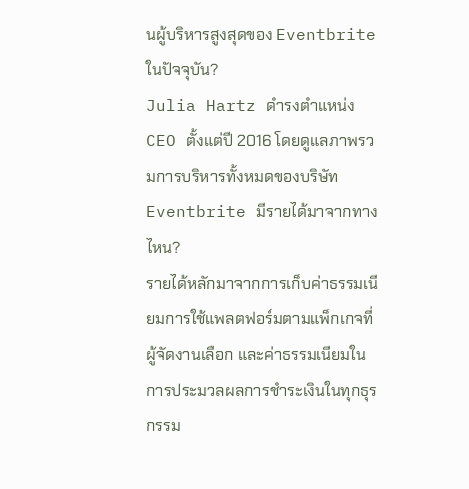นผู้บริหารสูงสุดของ Eventbrite ในปัจจุบัน?
Julia Hartz ดำรงตำแหน่ง CEO ตั้งแต่ปี 2016 โดยดูแลภาพรวมการบริหารทั้งหมดของบริษัท
Eventbrite มีรายได้มาจากทางไหน?
รายได้หลักมาจากการเก็บค่าธรรมเนียมการใช้แพลตฟอร์มตามแพ็กเกจที่ผู้จัดงานเลือก และค่าธรรมเนียมในการประมวลผลการชำระเงินในทุกธุรกรรม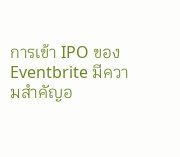การเข้า IPO ของ Eventbrite มีความสำคัญอ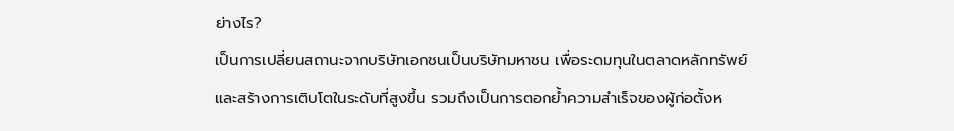ย่างไร?
เป็นการเปลี่ยนสถานะจากบริษัทเอกชนเป็นบริษัทมหาชน เพื่อระดมทุนในตลาดหลักทรัพย์และสร้างการเติบโตในระดับที่สูงขึ้น รวมถึงเป็นการตอกย้ำความสำเร็จของผู้ก่อตั้งห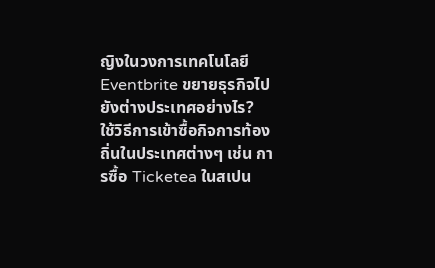ญิงในวงการเทคโนโลยี
Eventbrite ขยายธุรกิจไปยังต่างประเทศอย่างไร?
ใช้วิธีการเข้าซื้อกิจการท้องถิ่นในประเทศต่างๆ เช่น การซื้อ Ticketea ในสเปน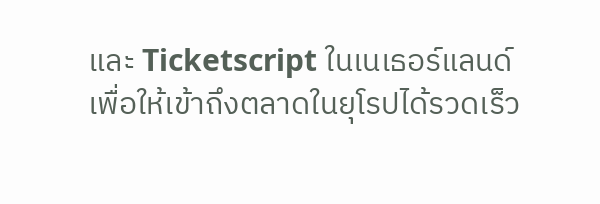และ Ticketscript ในเนเธอร์แลนด์ เพื่อให้เข้าถึงตลาดในยุโรปได้รวดเร็ว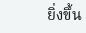ยิ่งขึ้น